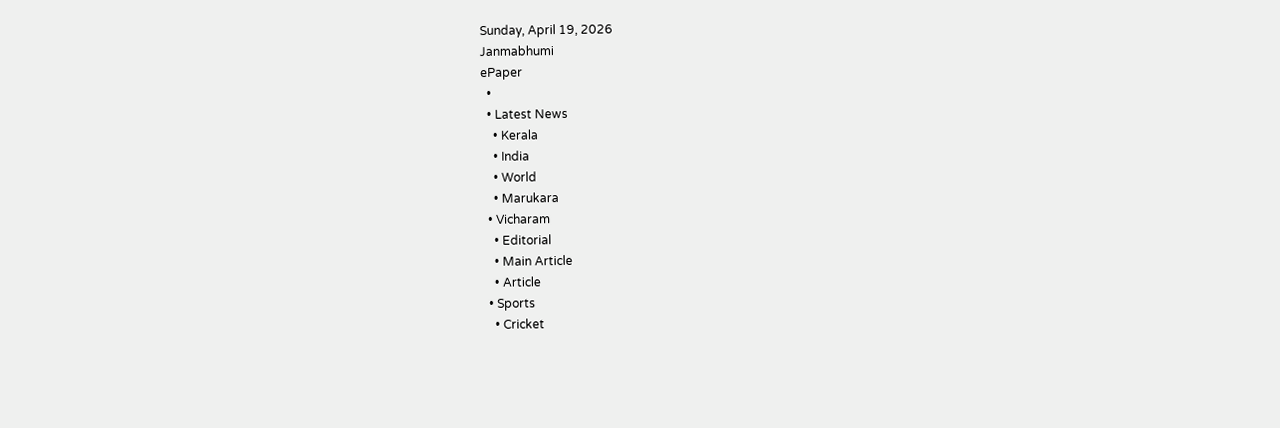Sunday, April 19, 2026
Janmabhumi
ePaper
  •
  • Latest News
    • Kerala
    • India
    • World
    • Marukara
  • Vicharam
    • Editorial
    • Main Article
    • Article
  • Sports
    • Cricket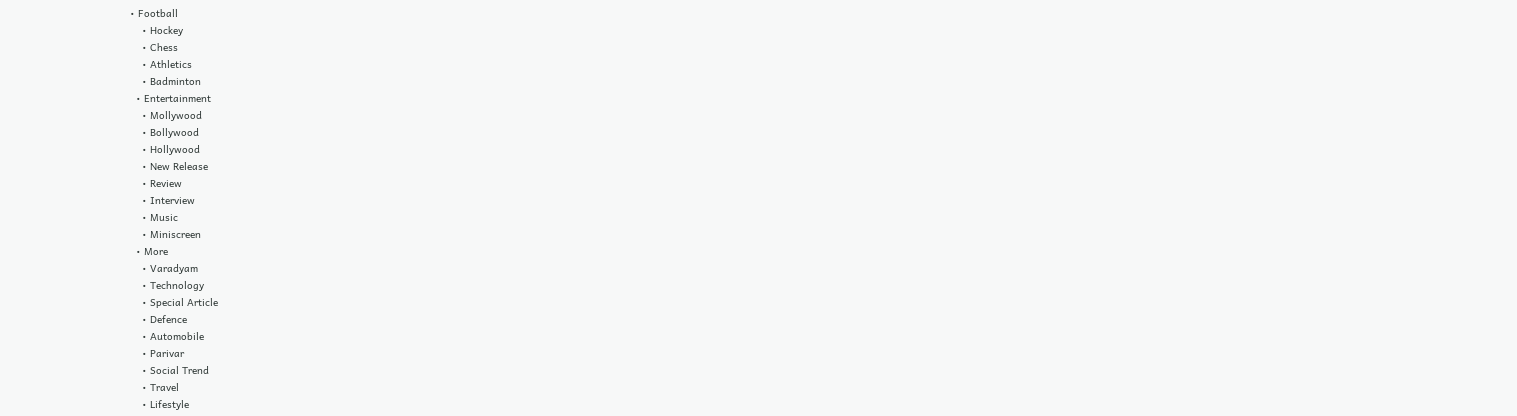• Football
    • Hockey
    • Chess
    • Athletics
    • Badminton
  • Entertainment
    • Mollywood
    • Bollywood
    • Hollywood
    • New Release
    • Review
    • Interview
    • Music
    • Miniscreen
  • More
    • Varadyam
    • Technology
    • Special Article
    • Defence
    • Automobile
    • Parivar
    • Social Trend
    • Travel
    • Lifestyle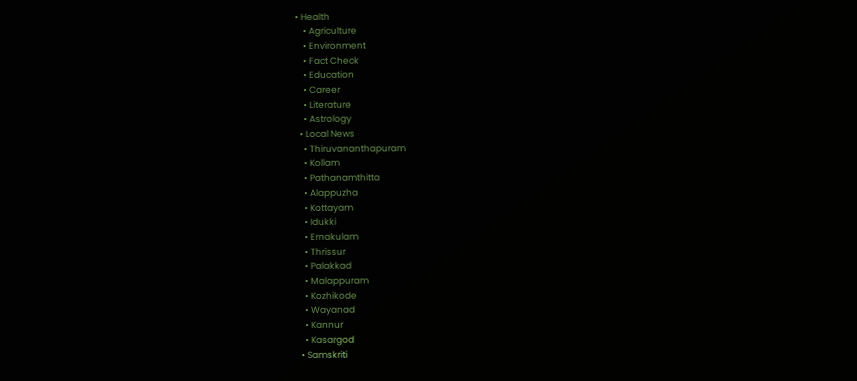• Health
    • Agriculture
    • Environment
    • Fact Check
    • Education
    • Career
    • Literature
    • Astrology
  • Local News
    • Thiruvananthapuram
    • Kollam
    • Pathanamthitta
    • Alappuzha
    • Kottayam
    • Idukki
    • Ernakulam
    • Thrissur
    • Palakkad
    • Malappuram
    • Kozhikode
    • Wayanad
    • Kannur
    • Kasargod
  • Samskriti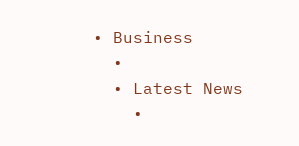• Business
  •
  • Latest News
    •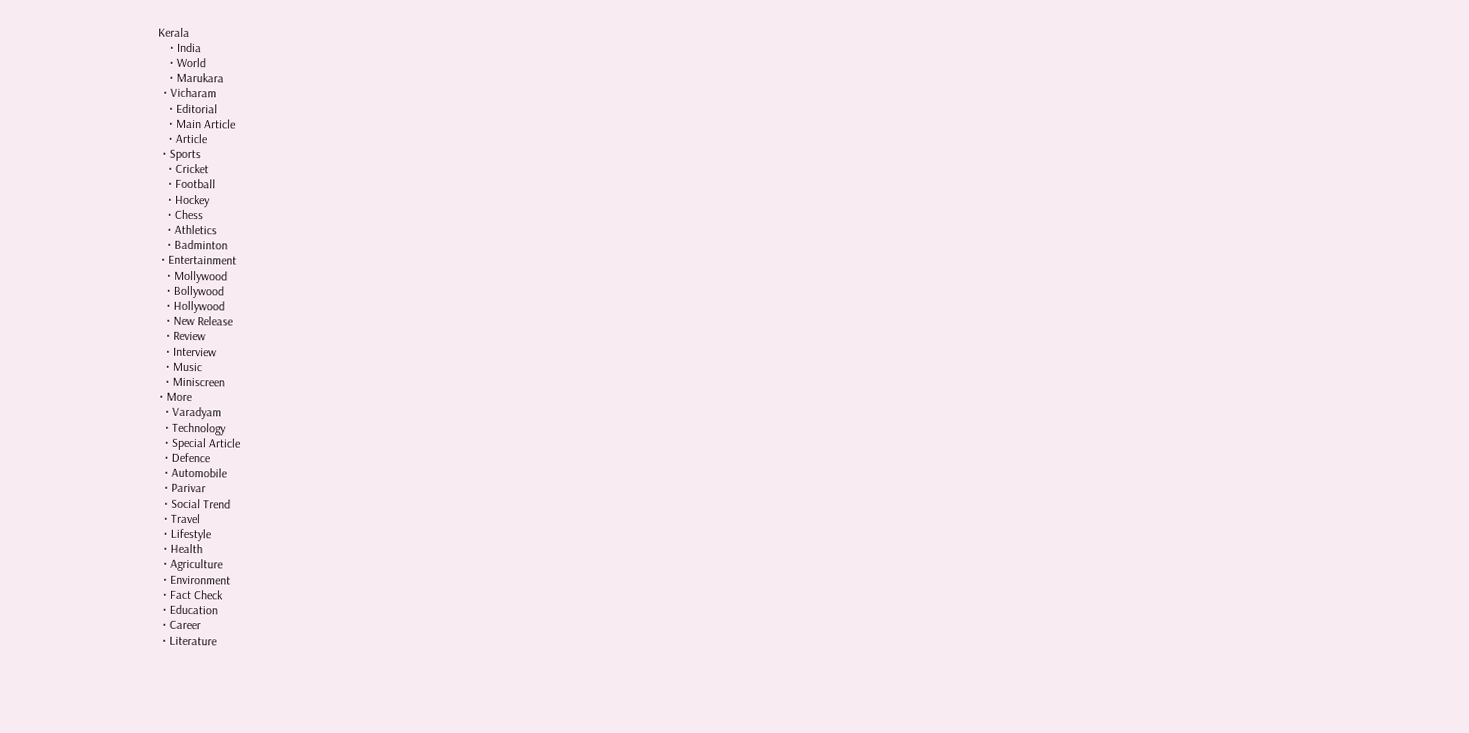Kerala
    • India
    • World
    • Marukara
  • Vicharam
    • Editorial
    • Main Article
    • Article
  • Sports
    • Cricket
    • Football
    • Hockey
    • Chess
    • Athletics
    • Badminton
  • Entertainment
    • Mollywood
    • Bollywood
    • Hollywood
    • New Release
    • Review
    • Interview
    • Music
    • Miniscreen
  • More
    • Varadyam
    • Technology
    • Special Article
    • Defence
    • Automobile
    • Parivar
    • Social Trend
    • Travel
    • Lifestyle
    • Health
    • Agriculture
    • Environment
    • Fact Check
    • Education
    • Career
    • Literature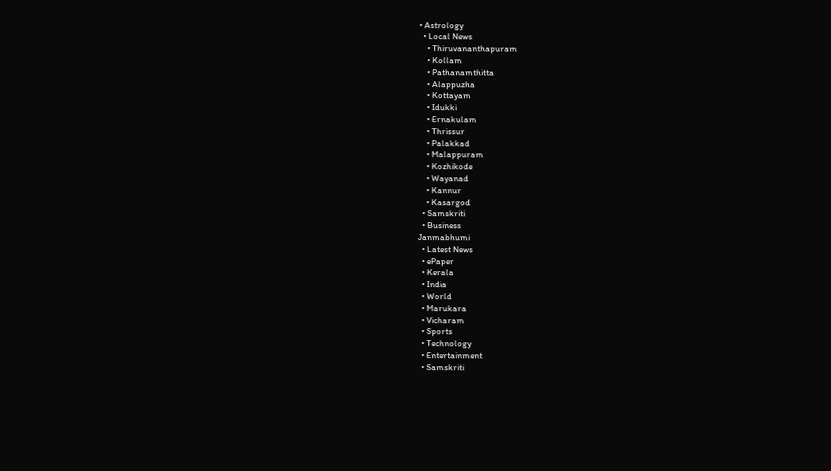• Astrology
  • Local News
    • Thiruvananthapuram
    • Kollam
    • Pathanamthitta
    • Alappuzha
    • Kottayam
    • Idukki
    • Ernakulam
    • Thrissur
    • Palakkad
    • Malappuram
    • Kozhikode
    • Wayanad
    • Kannur
    • Kasargod
  • Samskriti
  • Business
Janmabhumi
  • Latest News
  • ePaper
  • Kerala
  • India
  • World
  • Marukara
  • Vicharam
  • Sports
  • Technology
  • Entertainment
  • Samskriti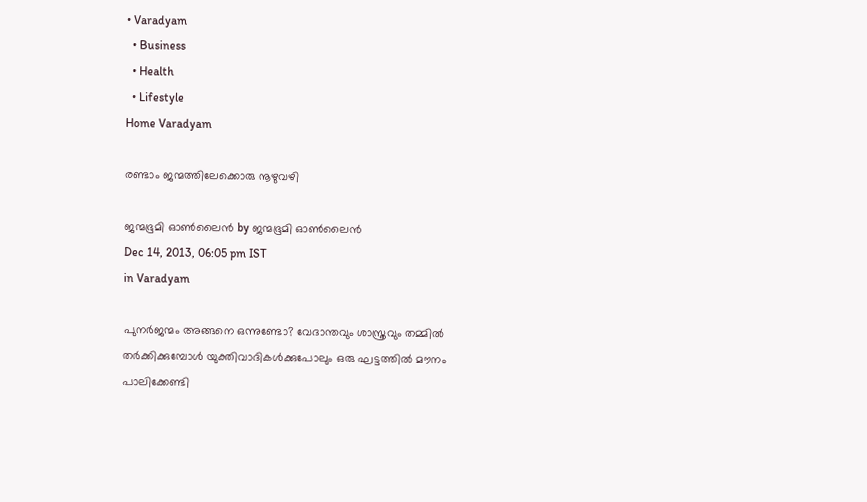• Varadyam
  • Business
  • Health
  • Lifestyle
Home Varadyam

രണ്ടാം ജന്മത്തിലേക്കൊരു നൂഴുവഴി

ജന്മഭൂമി ഓണ്‍ലൈന്‍ by ജന്മഭൂമി ഓണ്‍ലൈന്‍
Dec 14, 2013, 06:05 pm IST
in Varadyam

പുനര്‍ജന്മം അങ്ങനെ ഒന്നുണ്ടോ? വേദാന്തവും ശാസ്ത്രവും തമ്മില്‍ തര്‍ക്കിക്കുമ്പോള്‍ യുക്തിവാദികള്‍ക്കുപോലും ഒരു ഘട്ടത്തില്‍ മൗനം പാലിക്കേണ്ടി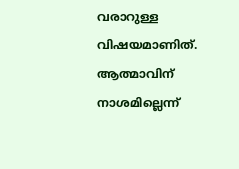വരാറുള്ള വിഷയമാണിത്‌. ആത്മാവിന്‌ നാശമില്ലെന്ന്‌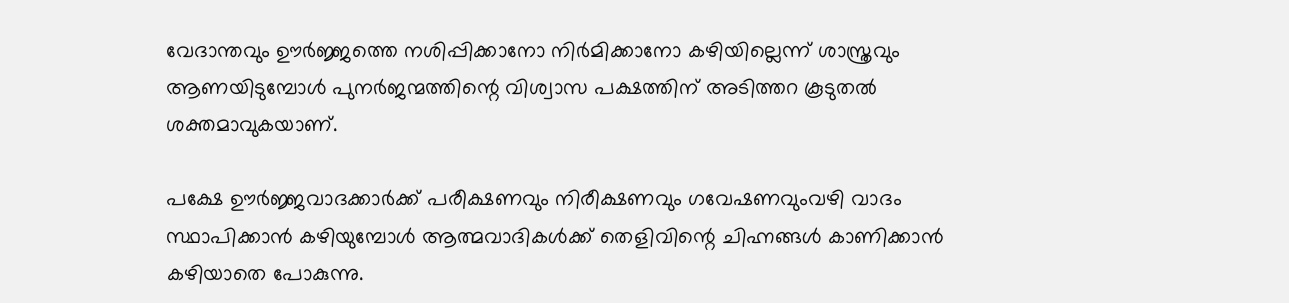വേദാന്തവും ഊര്‍ജ്ജത്തെ നശിപ്പിക്കാനോ നിര്‍മിക്കാനോ കഴിയില്ലെന്ന്‌ ശാസ്ത്രവും ആണയിടുമ്പോള്‍ പുനര്‍ജന്മത്തിന്റെ വിശ്വാസ പക്ഷത്തിന്‌ അടിത്തറ കൂടുതല്‍ ശക്തമാവുകയാണ്‌.

പക്ഷേ ഊര്‍ജ്ജവാദക്കാര്‍ക്ക്‌ പരീക്ഷണവും നിരീക്ഷണവും ഗവേഷണവുംവഴി വാദം സ്ഥാപിക്കാന്‍ കഴിയുമ്പോള്‍ ആത്മവാദികള്‍ക്ക്‌ തെളിവിന്റെ ചിഹ്നങ്ങള്‍ കാണിക്കാന്‍ കഴിയാതെ പോകുന്നു.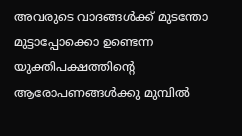അവരുടെ വാദങ്ങള്‍ക്ക്‌ മുടന്തോ മുട്ടാപ്പോക്കൊ ഉണ്ടെന്ന യുക്തിപക്ഷത്തിന്റെ ആരോപണങ്ങള്‍ക്കു മുമ്പില്‍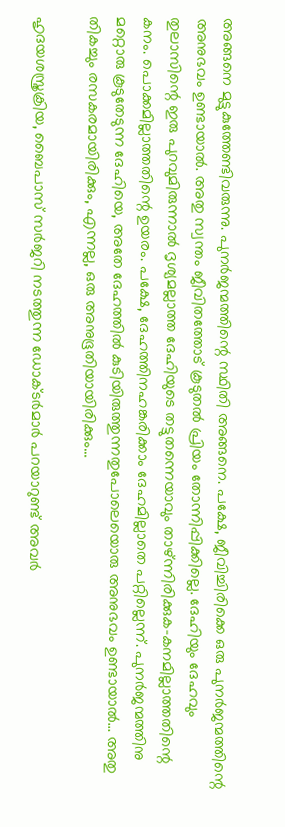അങ്ങനെ മുട്ടുകുത്തേണ്ടിവരുന്നു. പുനര്‍ജന്മത്തിന്റെ സ്ഥിതി അങ്ങനെ. പക്ഷേ, ജീവിച്ചിരിക്കെ ഒരു പുനര്‍ജന്മത്തിന്റെ അനുഭവം ഉണ്ടായാല്‍. അതു സ്വന്തം ജീവിതത്തോട്‌ കൂടുതല്‍ പ്രിയം തോന്നിപ്പിക്കില്ലെ. ദേഹിയും ദേഹവും തുലാസിന്റെ ഇരു പുറവുമിരുന്നാല്‍ ദൃശ്യമല്ലാത്ത ദേഹിയുടെ തട്ടുതന്നെയാവും താഴ്‌ന്നിരിക്കുക-കനമില്ലാത്തതിന്റെ കനം. പൊക്കമില്ലാത്തതിന്റെ ഉയരം. പക്ഷേ, ദേഹത്തിനഹങ്കരിക്കാം ദേഹമില്ലാതെ പറ്റില്ലെന്ന്‌. പുനര്‍ജന്മത്തിനു മറ്റൊരു കൂടുതേടുന്ന ദേഹിയെ, അതേ ദേഹത്തില്‍ കുടിയിരുത്തുന്നതുപോലെയൊരു അനുഭവം ഉണ്ടായാല്‍… അതു തികച്ചും രസകരമായിരിക്കും, എന്നല്ല, ഒരു അനുഭൂതിയായിരിക്കും…

ഹൃദയശസ്ത്രക്രിയ, ബൈപാസ്‌ സര്‍ജറി നടത്തുന്ന ഡോക്ടര്‍മാര്‍ പറയാറുണ്ട്‌ അവര്‍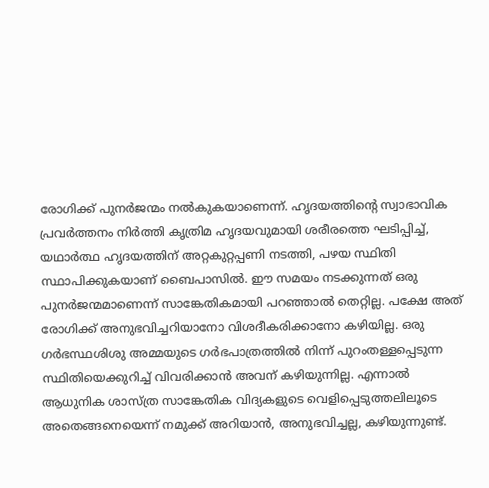രോഗിക്ക്‌ പുനര്‍ജന്മം നല്‍കുകയാണെന്ന്‌. ഹൃദയത്തിന്റെ സ്വാഭാവിക പ്രവര്‍ത്തനം നിര്‍ത്തി കൃത്രിമ ഹൃദയവുമായി ശരീരത്തെ ഘടിപ്പിച്ച്‌, യഥാര്‍ത്ഥ ഹൃദയത്തിന്‌ അറ്റകുറ്റപ്പണി നടത്തി, പഴയ സ്ഥിതി സ്ഥാപിക്കുകയാണ്‌ ബൈപാസില്‍. ഈ സമയം നടക്കുന്നത്‌ ഒരു പുനര്‍ജന്മമാണെന്ന്‌ സാങ്കേതികമായി പറഞ്ഞാല്‍ തെറ്റില്ല. പക്ഷേ അത്‌ രോഗിക്ക്‌ അനുഭവിച്ചറിയാനോ വിശദീകരിക്കാനോ കഴിയില്ല. ഒരു ഗര്‍ഭസ്ഥശിശു അമ്മയുടെ ഗര്‍ഭപാത്രത്തില്‍ നിന്ന്‌ പുറംതള്ളപ്പെടുന്ന സ്ഥിതിയെക്കുറിച്ച്‌ വിവരിക്കാന്‍ അവന്‌ കഴിയുന്നില്ല. എന്നാല്‍ ആധുനിക ശാസ്ത്ര സാങ്കേതിക വിദ്യകളുടെ വെളിപ്പെടുത്തലിലൂടെ അതെങ്ങനെയെന്ന്‌ നമുക്ക്‌ അറിയാന്‍, അനുഭവിച്ചല്ല, കഴിയുന്നുണ്ട്‌.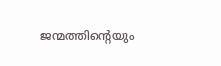ജന്മത്തിന്റെയും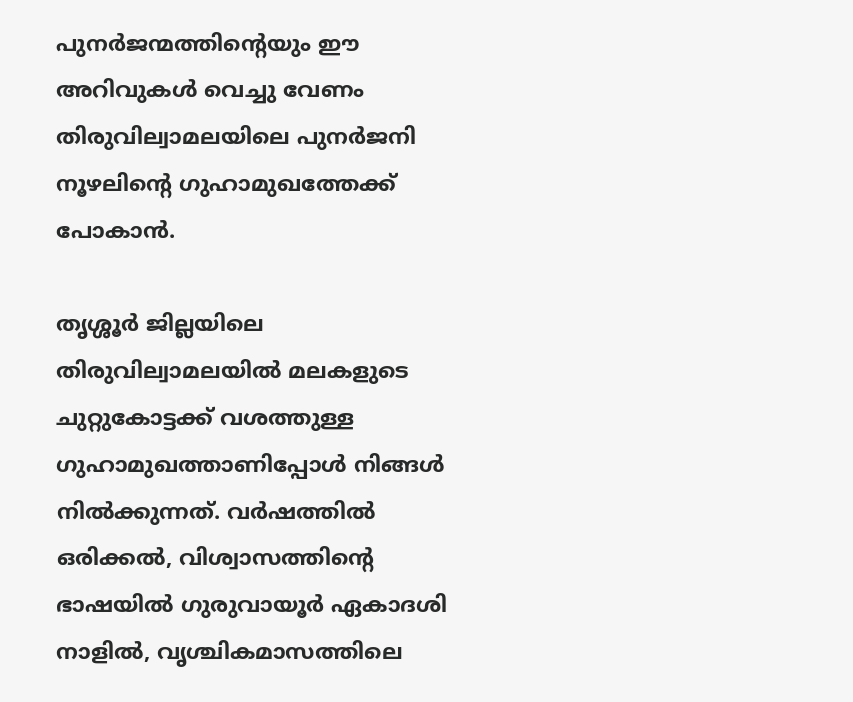പുനര്‍ജന്മത്തിന്റെയും ഈ അറിവുകള്‍ വെച്ചു വേണം തിരുവില്വാമലയിലെ പുനര്‍ജനി നൂഴലിന്റെ ഗുഹാമുഖത്തേക്ക്‌ പോകാന്‍.

തൃശ്ശൂര്‍ ജില്ലയിലെ തിരുവില്വാമലയില്‍ മലകളുടെ ചുറ്റുകോട്ടക്ക്‌ വശത്തുള്ള ഗുഹാമുഖത്താണിപ്പോള്‍ നിങ്ങള്‍ നില്‍ക്കുന്നത്‌. വര്‍ഷത്തില്‍ ഒരിക്കല്‍, വിശ്വാസത്തിന്റെ ഭാഷയില്‍ ഗുരുവായൂര്‍ ഏകാദശി നാളില്‍, വൃശ്ചികമാസത്തിലെ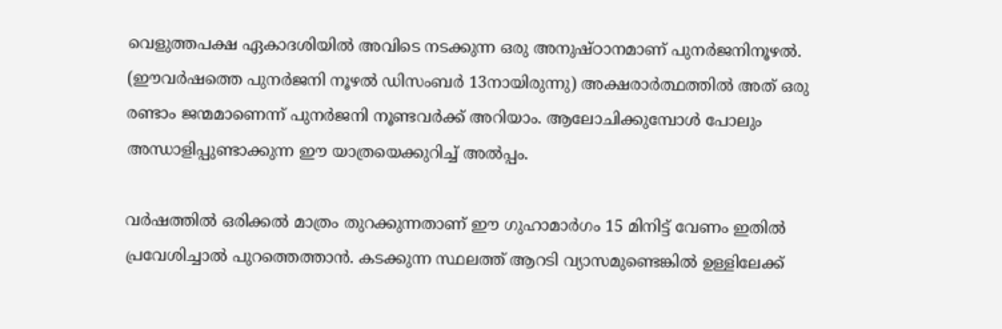വെളുത്തപക്ഷ ഏകാദശിയില്‍ അവിടെ നടക്കുന്ന ഒരു അനുഷ്ഠാനമാണ്‌ പുനര്‍ജനിനൂഴല്‍. (ഈവര്‍ഷത്തെ പുനര്‍ജനി നൂഴല്‍ ഡിസംബര്‍ 13നായിരുന്നു) അക്ഷരാര്‍ത്ഥത്തില്‍ അത്‌ ഒരു രണ്ടാം ജന്മമാണെന്ന്‌ പുനര്‍ജനി നൂണ്ടവര്‍ക്ക്‌ അറിയാം. ആലോചിക്കുമ്പോള്‍ പോലും അന്ധാളിപ്പുണ്ടാക്കുന്ന ഈ യാത്രയെക്കുറിച്ച്‌ അല്‍പ്പം.

വര്‍ഷത്തില്‍ ഒരിക്കല്‍ മാത്രം തുറക്കുന്നതാണ്‌ ഈ ഗുഹാമാര്‍ഗം 15 മിനിട്ട്‌ വേണം ഇതില്‍ പ്രവേശിച്ചാല്‍ പുറത്തെത്താന്‍. കടക്കുന്ന സ്ഥലത്ത്‌ ആറടി വ്യാസമുണ്ടെങ്കില്‍ ഉള്ളിലേക്ക്‌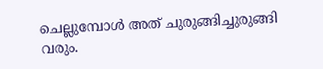ചെല്ലുമ്പോള്‍ അത്‌ ചുരുങ്ങിച്ചുരുങ്ങി വരും.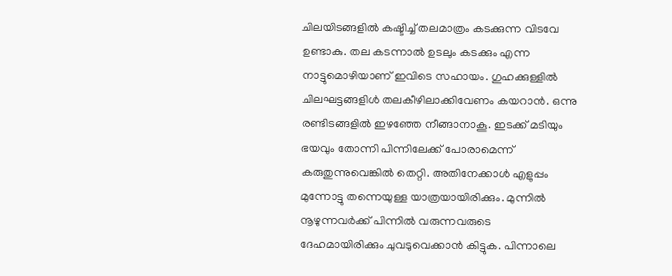ചിലയിടങ്ങളില്‍ കഷ്ടിച്ച്‌ തലമാത്രം കടക്കുന്ന വിടവേ ഉണ്ടാകു. തല കടന്നാല്‍ ഉടലും കടക്കും എന്ന നാട്ടുമൊഴിയാണ്‌ ഇവിടെ സഹായം. ഗുഹക്കുള്ളില്‍ ചിലഘട്ടങ്ങളിള്‍ തലകീഴിലാക്കിവേണം കയറാന്‍. ഒന്നു രണ്ടിടങ്ങളില്‍ ഇഴഞ്ഞേ നീങ്ങാനാകൂ. ഇടക്ക്‌ മടിയും ഭയവും തോന്നി പിന്നിലേക്ക്‌ പോരാമെന്ന്‌ കരുതുന്നുവെങ്കില്‍ തെറ്റി. അതിനേക്കാള്‍ എളുപ്പം മുന്നോട്ടു തന്നെയുള്ള യാത്രയായിരിക്കും. മുന്നില്‍ നൂഴുന്നവര്‍ക്ക്‌ പിന്നില്‍ വരുന്നവരുടെ ദേഹമായിരിക്കും ചുവടുവെക്കാന്‍ കിട്ടുക. പിന്നാലെ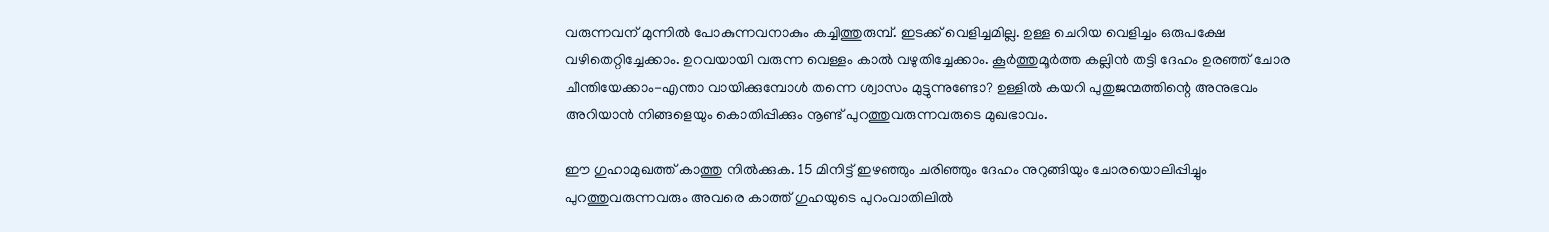വരുന്നവന്‌ മുന്നില്‍ പോകുന്നവനാകും കച്ചിത്തുരുമ്പ്‌. ഇടക്ക്‌ വെളിച്ചമില്ല. ഉള്ള ചെറിയ വെളിച്ചം ഒരുപക്ഷേ വഴിതെറ്റിച്ചേക്കാം. ഉറവയായി വരുന്ന വെള്ളം കാല്‍ വഴുതിച്ചേക്കാം. കൂര്‍ത്തുമൂര്‍ത്ത കല്ലിന്‍ തട്ടി ദേഹം ഉരഞ്ഞ്‌ ചോര ചീന്തിയേക്കാം-എന്താ വായിക്കുമ്പോള്‍ തന്നെ ശ്വാസം മുട്ടുന്നുണ്ടോ? ഉള്ളില്‍ കയറി പുതുജന്മത്തിന്റെ അനുഭവം അറിയാന്‍ നിങ്ങളെയും കൊതിപ്പിക്കും നൂണ്ട്‌ പുറത്തുവരുന്നവരുടെ മുഖഭാവം.

ഈ ഗുഹാമുഖത്ത്‌ കാത്തു നില്‍ക്കുക. 15 മിനിട്ട്‌ ഇഴഞ്ഞും ചരിഞ്ഞും ദേഹം നുറുങ്ങിയും ചോരയൊലിപ്പിച്ചും പുറത്തുവരുന്നവരും അവരെ കാത്ത്‌ ഗുഹയുടെ പുറംവാതിലില്‍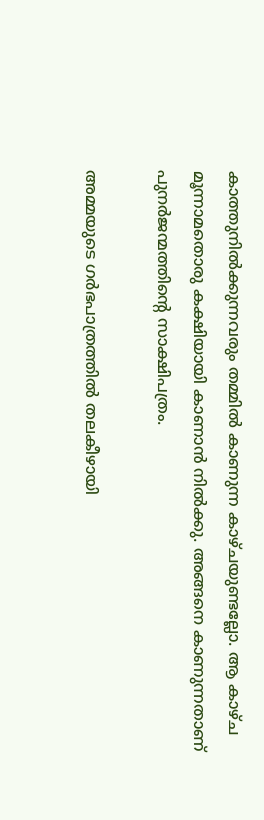കാത്തുനില്‍ക്കുന്നവരും തമ്മില്‍ കാണുന്ന കാഴ്ചയുണ്ടല്ലോ. ആ കാഴ്ച മൂന്നാമതൊരു കക്ഷിയായി കാണാന്‍ നില്‍ക്കു. അങ്ങനെ കാണുന്നതാണ്‌ പുനര്‍ജന്മത്തിന്റെ സാക്ഷിപത്രം.

അമ്മയുടെ ഗര്‍ഭപാത്രത്തില്‍ തലകീഴായി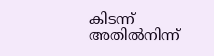കിടന്ന്‌ അതില്‍നിന്ന്‌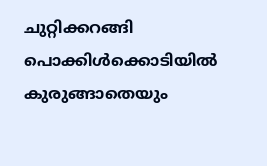ചുറ്റിക്കറങ്ങി പൊക്കിള്‍ക്കൊടിയില്‍ കുരുങ്ങാതെയും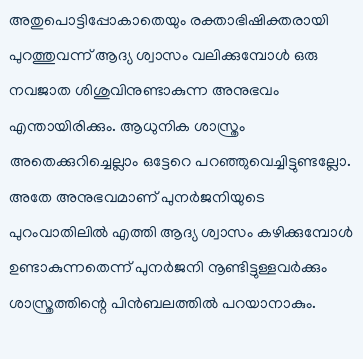അതുപൊട്ടിപ്പോകാതെയും രക്താഭിഷിക്തരായി പുറത്തുവന്ന്‌ ആദ്യ ശ്വാസം വലിക്കുമ്പോള്‍ ഒരു നവജാത ശിശുവിനുണ്ടാകുന്ന അനുഭവം എന്തായിരിക്കും. ആധുനിക ശാസ്ത്രം അതെക്കുറിച്ചെല്ലാം ഒട്ടേറെ പറഞ്ഞുവെച്ചിട്ടുണ്ടല്ലോ. അതേ അനുഭവമാണ്‌ പുനര്‍ജനിയുടെ പുറംവാതിലില്‍ എത്തി ആദ്യ ശ്വാസം കഴിക്കുമ്പോള്‍ ഉണ്ടാകുന്നതെന്ന്‌ പുനര്‍ജനി നൂണ്ടിട്ടുള്ളവര്‍ക്കും ശാസ്ത്രത്തിന്റെ പിന്‍ബലത്തില്‍ പറയാനാകും.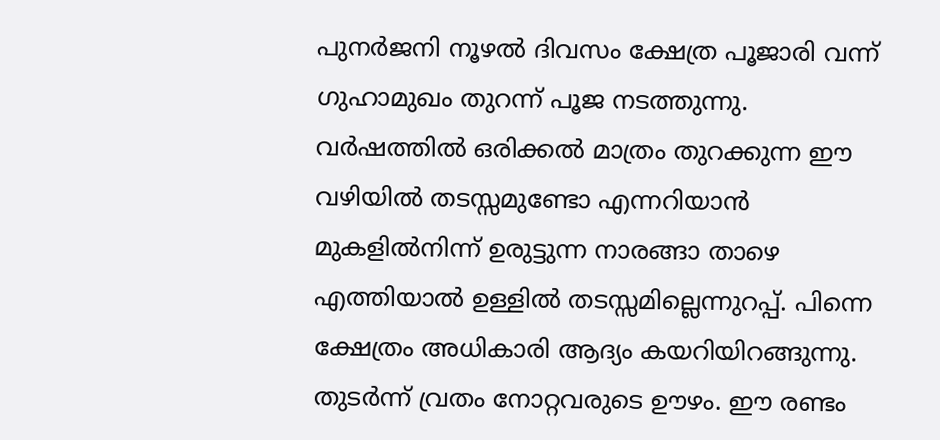പുനര്‍ജനി നൂഴല്‍ ദിവസം ക്ഷേത്ര പൂജാരി വന്ന്‌ ഗുഹാമുഖം തുറന്ന്‌ പൂജ നടത്തുന്നു. വര്‍ഷത്തില്‍ ഒരിക്കല്‍ മാത്രം തുറക്കുന്ന ഈ വഴിയില്‍ തടസ്സമുണ്ടോ എന്നറിയാന്‍ മുകളില്‍നിന്ന്‌ ഉരുട്ടുന്ന നാരങ്ങാ താഴെ എത്തിയാല്‍ ഉള്ളില്‍ തടസ്സമില്ലെന്നുറപ്പ്‌. പിന്നെ ക്ഷേത്രം അധികാരി ആദ്യം കയറിയിറങ്ങുന്നു. തുടര്‍ന്ന്‌ വ്രതം നോറ്റവരുടെ ഊഴം. ഈ രണ്ടം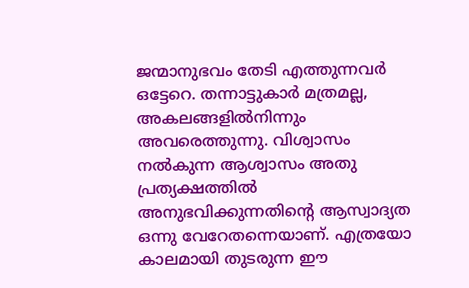ജന്മാനുഭവം തേടി എത്തുന്നവര്‍ ഒട്ടേറെ. തന്നാട്ടുകാര്‍ മത്രമല്ല, അകലങ്ങളില്‍നിന്നും അവരെത്തുന്നു. വിശ്വാസം നല്‍കുന്ന ആശ്വാസം അതു പ്രത്യക്ഷത്തില്‍ അനുഭവിക്കുന്നതിന്റെ ആസ്വാദ്യത ഒന്നു വേറേതന്നെയാണ്‌. എത്രയോ കാലമായി തുടരുന്ന ഈ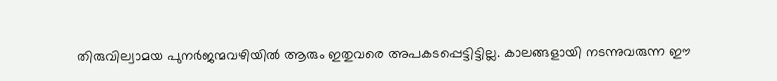തിരുവില്വാമയ പുനര്‍ജന്മവഴിയില്‍ ആരും ഇതുവരെ അപകടപ്പെട്ടിട്ടില്ല. കാലങ്ങളായി നടന്നുവരുന്ന ഈ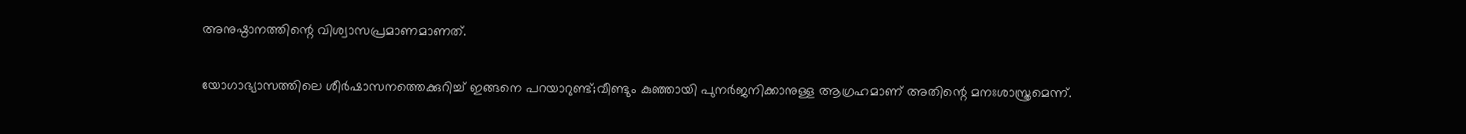അനുഷ്ഠാനത്തിന്റെ വിശ്വാസപ്രമാണമാണത്‌.

യോഗാഭ്യാസത്തിലെ ശീര്‍ഷാസനത്തെക്കുറിച്ച്‌ ഇങ്ങനെ പറയാറുണ്ട്‌;വീണ്ടും കുഞ്ഞായി പുനര്‍ജനിക്കാനുള്ള ആഗ്രഹമാണ്‌ അതിന്റെ മനഃശാസ്ത്രമെന്ന്‌.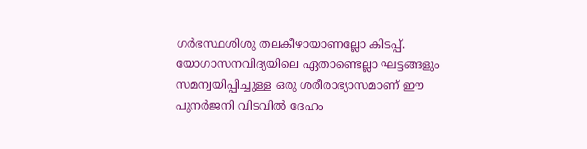ഗര്‍ഭസ്ഥശിശു തലകീഴായാണല്ലോ കിടപ്പ്‌. യോഗാസനവിദ്യയിലെ ഏതാണ്ടെല്ലാ ഘട്ടങ്ങളും സമന്വയിപ്പിച്ചുള്ള ഒരു ശരീരാഭ്യാസമാണ്‌ ഈ പുനര്‍ജനി വിടവില്‍ ദേഹം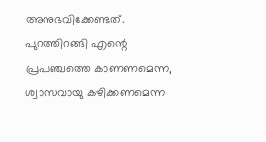അനുഭവിക്കേണ്ടത്‌. പുറത്തിറങ്ങി എന്റെ പ്രപഞ്ചത്തെ കാണണമെന്ന, ശ്വാസവായു കഴിക്കണമെന്ന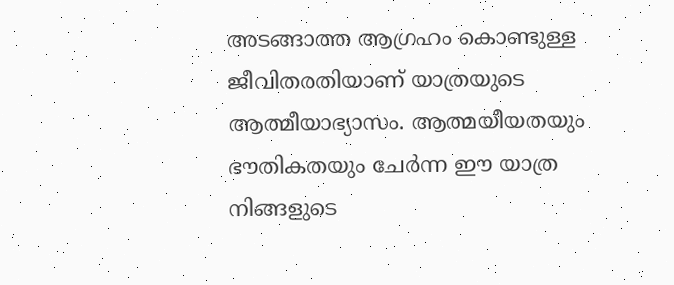അടങ്ങാത്ത ആഗ്രഹം കൊണ്ടുള്ള ജീവിതരതിയാണ്‌ യാത്രയുടെ ആത്മീയാഭ്യാസം. ആത്മയീയതയും ഭൗതികതയും ചേര്‍ന്ന ഈ യാത്ര നിങ്ങളുടെ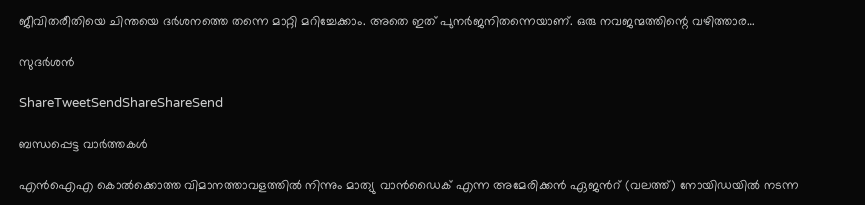ജീവിതരീതിയെ ചിന്തയെ ദര്‍ശനത്തെ തന്നെ മാറ്റി മറിച്ചേക്കാം. അതെ ഇത്‌ പുനര്‍ജനിതന്നെയാണ്‌. ഒരു നവജന്മത്തിന്റെ വഴിത്താര…

സുദര്‍ശന്‍

ShareTweetSendShareShareSend

ബന്ധപ്പെട്ട വാര്‍ത്തകള്‍

എന്‍ഐഎ കൊല്‍ക്കൊത്ത വിമാനത്താവളത്തില്‍ നിന്നും മാത്യു വാന്‍ഡൈക് എന്ന അമേരിക്കന്‍ ഏജന്‍റ് (വലത്ത്) നോയിഡയില്‍ നടന്ന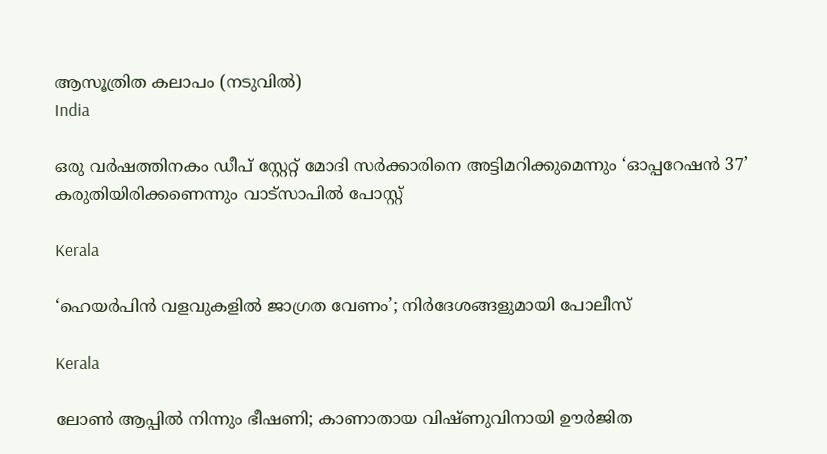ആസൂത്രിത കലാപം (നടുവില്‍)
India

ഒരു വര്‍ഷത്തിനകം ഡീപ് സ്റ്റേറ്റ് മോദി സര്‍ക്കാരിനെ അട്ടിമറിക്കുമെന്നും ‘ഓപ്പറേഷന്‍ 37’ കരുതിയിരിക്കണെന്നും വാട്സാപില്‍ പോസ്റ്റ്

Kerala

‘ഹെയർപിൻ വളവുകളിൽ ജാഗ്രത വേണം’; നിർദേശങ്ങളുമായി പോലീസ്

Kerala

ലോൺ ആപ്പിൽ നിന്നും ഭീഷണി; കാണാതായ വിഷ്ണുവിനായി ഊർജിത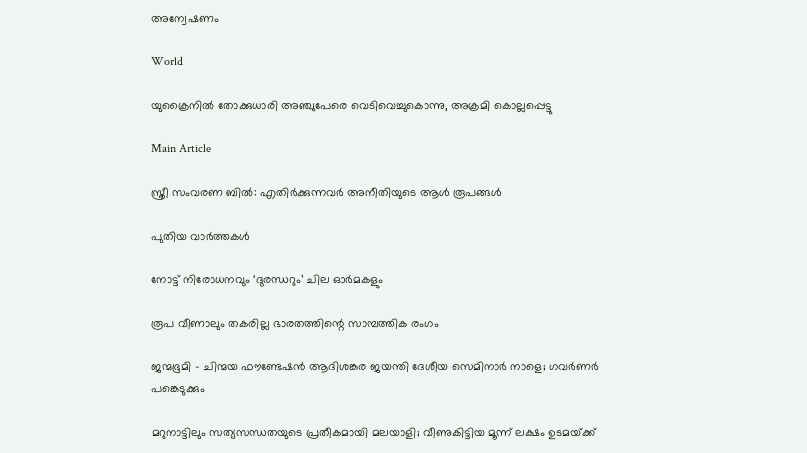അന്വേഷണം

World

യുക്രൈനിൽ തോക്കുധാരി അഞ്ചുപേരെ വെടിവെച്ചുകൊന്നു, അക്രമി കൊല്ലപ്പെട്ടു

Main Article

സ്ത്രീ സംവരണ ബില്‍: എതിര്‍ക്കുന്നവര്‍ അനീതിയുടെ ആള്‍ രൂപങ്ങള്‍

പുതിയ വാര്‍ത്തകള്‍

നോട്ട് നിരോധനവും ‘ദുരന്ധറും’ ചില ഓര്‍മകളും

രൂപ വീണാലും തകരില്ല ഭാരതത്തിന്റെ സാമ്പത്തിക രംഗം

ജന്മഭൂമി – ചിന്മയ ഫൗണ്ടേഷന്‍ ആദിശങ്കര ജയന്തി ദേശീയ സെമിനാര്‍ നാളെ; ഗവര്‍ണര്‍ പങ്കെടുക്കും

മറുനാട്ടിലും സത്യസന്ധതയുടെ പ്രതീകമായി മലയാളി; വീണുകിട്ടിയ മൂന്ന് ലക്ഷം ഉടമയ്‌ക്ക്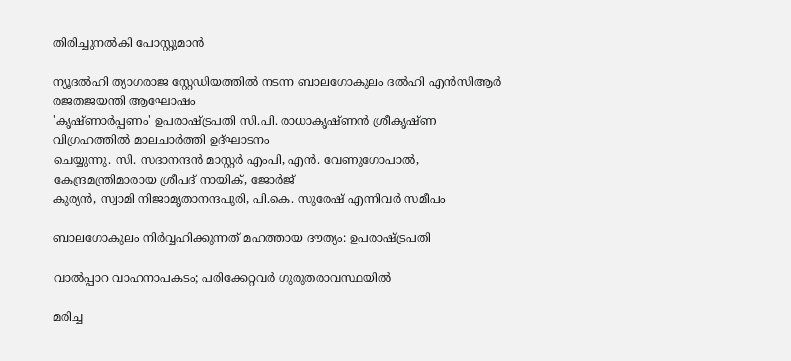തിരിച്ചുനല്‍കി പോസ്റ്റുമാന്‍

ന്യൂദല്‍ഹി ത്യാഗരാജ സ്റ്റേഡിയത്തില്‍ നടന്ന ബാലഗോകുലം ദല്‍ഹി എന്‍സിആര്‍ രജതജയന്തി ആഘോഷം
'കൃഷ്ണാര്‍പ്പണം' ഉപരാഷ്ട്രപതി സി.പി. രാധാകൃഷ്ണന്‍ ശ്രീകൃഷ്ണ വിഗ്രഹത്തില്‍ മാലചാര്‍ത്തി ഉദ്ഘാടനം
ചെയ്യുന്നു. സി. സദാനന്ദന്‍ മാസ്റ്റര്‍ എംപി, എന്‍. വേണുഗോപാല്‍, കേന്ദ്രമന്ത്രിമാരായ ശ്രീപദ് നായിക്, ജോര്‍ജ്
കുര്യന്‍, സ്വാമി നിജാമൃതാനന്ദപുരി, പി.കെ. സുരേഷ് എന്നിവര്‍ സമീപം

ബാലഗോകുലം നിര്‍വ്വഹിക്കുന്നത് മഹത്തായ ദൗത്യം: ഉപരാഷ്‌ട്രപതി

വാല്‍പ്പാറ വാഹനാപകടം; പരിക്കേറ്റവര്‍ ഗുരുതരാവസ്ഥയില്‍

മരിച്ച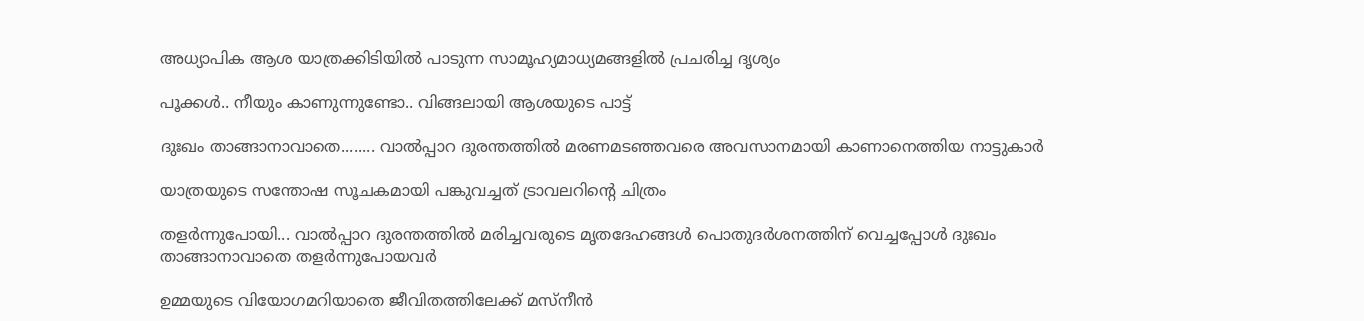അധ്യാപിക ആശ യാത്രക്കിടിയില്‍ പാടുന്ന സാമൂഹ്യമാധ്യമങ്ങളില്‍ പ്രചരിച്ച ദൃശ്യം

പൂക്കള്‍.. നീയും കാണുന്നുണ്ടോ.. വിങ്ങലായി ആശയുടെ പാട്ട്

ദുഃഖം താങ്ങാനാവാതെ........ വാല്‍പ്പാറ ദുരന്തത്തില്‍ മരണമടഞ്ഞവരെ അവസാനമായി കാണാനെത്തിയ നാട്ടുകാര്‍

യാത്രയുടെ സന്തോഷ സൂചകമായി പങ്കുവച്ചത് ട്രാവലറിന്റെ ചിത്രം

തളര്‍ന്നുപോയി... വാല്‍പ്പാറ ദുരന്തത്തില്‍ മരിച്ചവരുടെ മൃതദേഹങ്ങള്‍ പൊതുദര്‍ശനത്തിന് വെച്ചപ്പോള്‍ ദുഃഖം
താങ്ങാനാവാതെ തളര്‍ന്നുപോയവര്‍

ഉമ്മയുടെ വിയോഗമറിയാതെ ജീവിതത്തിലേക്ക് മസ്നീന്‍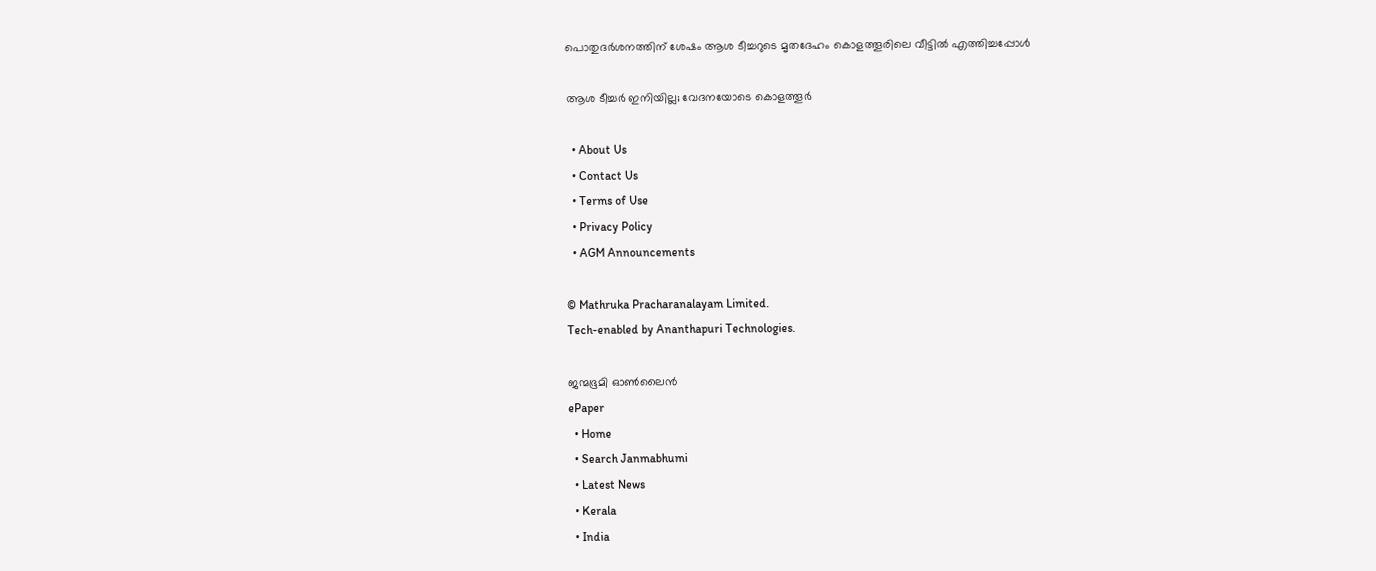പൊതുദര്‍ശനത്തിന് ശേഷം ആശ ടീച്ചറുടെ മൃതദേഹം കൊളത്തൂരിലെ വീട്ടില്‍ എത്തിച്ചപ്പോള്‍

ആശ ടീച്ചര്‍ ഇനിയില്ല; വേദനയോടെ കൊളത്തൂര്‍

  • About Us
  • Contact Us
  • Terms of Use
  • Privacy Policy
  • AGM Announcements

© Mathruka Pracharanalayam Limited.
Tech-enabled by Ananthapuri Technologies.

ജന്മഭൂമി ഓണ്‍ലൈന്‍
ePaper
  • Home
  • Search Janmabhumi
  • Latest News
  • Kerala
  • India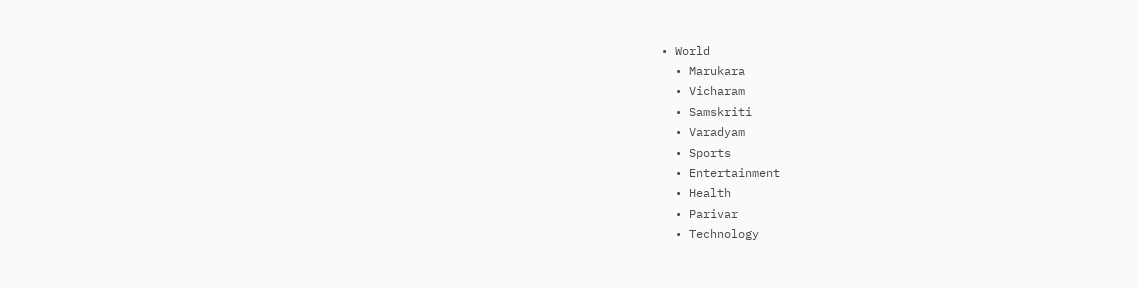• World
  • Marukara
  • Vicharam
  • Samskriti
  • Varadyam
  • Sports
  • Entertainment
  • Health
  • Parivar
  • Technology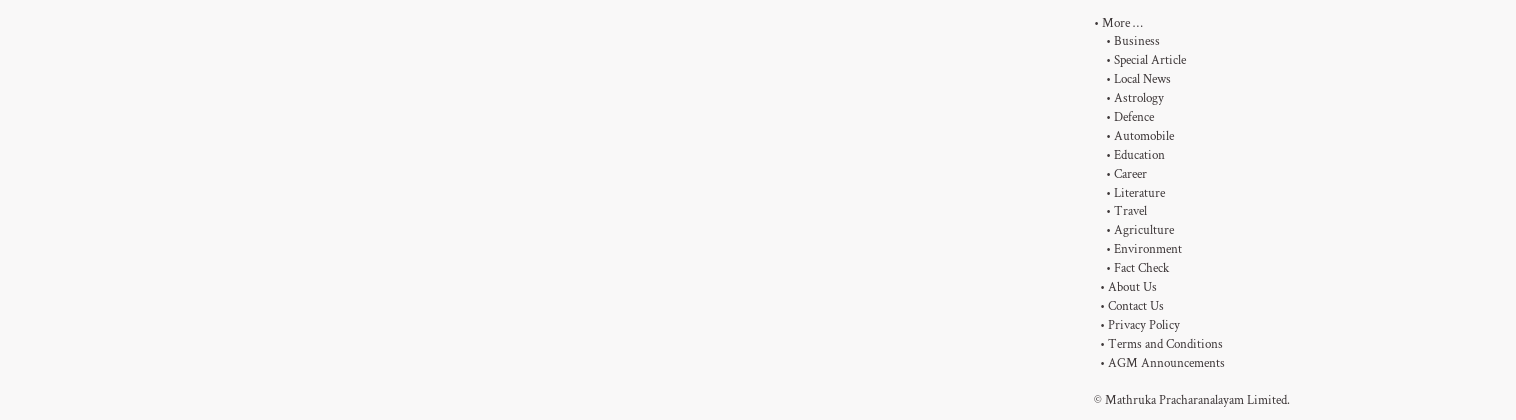• More …
    • Business
    • Special Article
    • Local News
    • Astrology
    • Defence
    • Automobile
    • Education
    • Career
    • Literature
    • Travel
    • Agriculture
    • Environment
    • Fact Check
  • About Us
  • Contact Us
  • Privacy Policy
  • Terms and Conditions
  • AGM Announcements

© Mathruka Pracharanalayam Limited.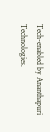Tech-enabled by Ananthapuri Technologies.